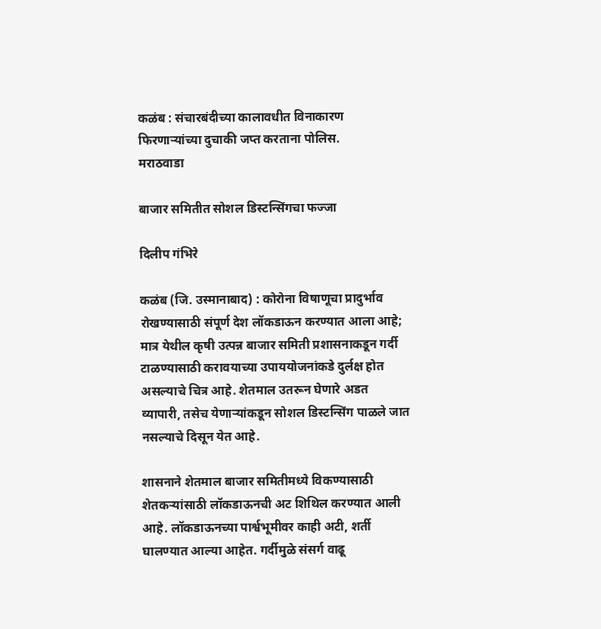कळंब : संचारबंदीच्या कालावधीत विनाकारण फिरणाऱ्यांच्या दुचाकी जप्त करताना पोलिस.
मराठवाडा

बाजार समितीत सोशल डिस्टन्सिंगचा फज्जा

दिलीप गंभिरे

कळंब (जि. उस्मानाबाद) : कोरोना विषाणूचा प्रादुर्भाव रोखण्यासाठी संपूर्ण देश लॉकडाऊन करण्यात आला आहे; मात्र येथील कृषी उत्पन्न बाजार समिती प्रशासनाकडून गर्दी टाळण्यासाठी करावयाच्या उपाययोजनांकडे दुर्लक्ष होत असल्याचे चित्र आहे. शेतमाल उतरून घेणारे अडत व्यापारी, तसेच येणाऱ्यांकडून सोशल डिस्टन्सिंग पाळले जात नसल्याचे दिसून येत आहे.

शासनाने शेतमाल बाजार समितीमध्ये विकण्यासाठी शेतकऱ्यांसाठी लॉकडाऊनची अट शिथिल करण्यात आली आहे. लॉकडाऊनच्या पार्श्वभूमीवर काही अटी, शर्ती घालण्यात आल्या आहेत. गर्दीमुळे संसर्ग वाढू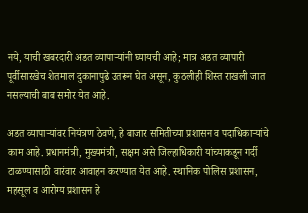नये, याची खबरदारी अडत व्यापाऱ्यांनी घ्यायची आहे; मात्र अडत व्यापारी पूर्वीसारखेच शेतमाल दुकानापुढे उतरून घेत असून, कुठलीही शिस्त राखली जात नसल्याची बाब समोर येत आहे.

अडत व्यापाऱ्यांवर नियंत्रण ठेवणे, हे बाजार समितीच्या प्रशासन व पदाधिकाऱ्यांचे काम आहे. प्रधानमंत्री, मुख्यमंत्री, सक्षम असे जिल्हाधिकारी यांच्याकडून गर्दी टाळण्यासाठी वारंवार आवाहन करण्यात येत आहे. स्थानिक पोलिस प्रशासन, महसूल व आरोग्य प्रशासन हे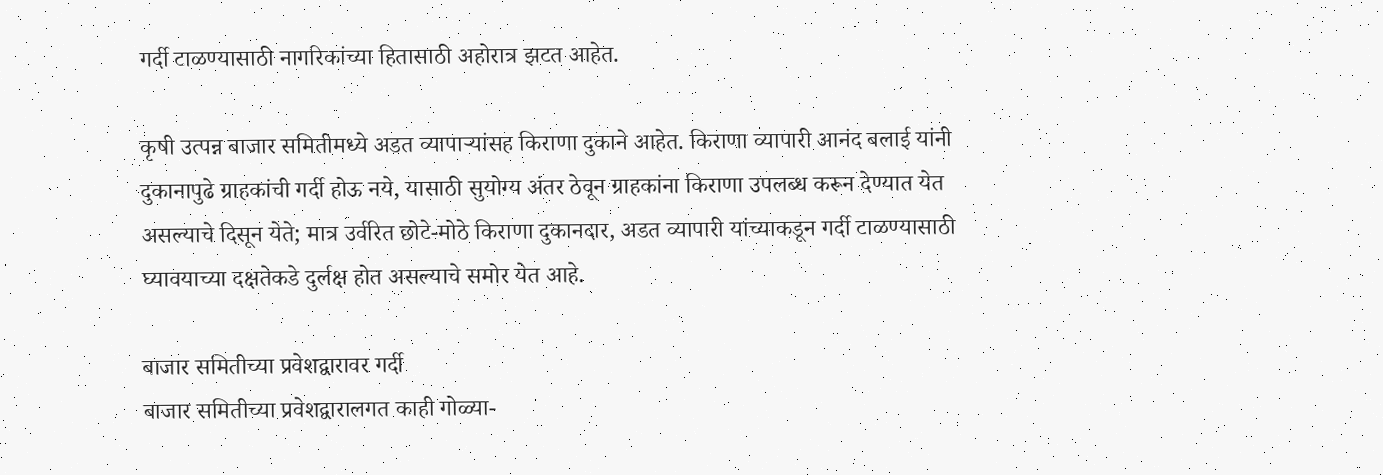गर्दी टाळण्यासाठी नागरिकांच्या हितासाठी अहोरात्र झटत आहेत.

कृषी उत्पन्न बाजार समितीमध्ये अडत व्यापाऱ्यांसह किराणा दुकाने आहेत. किराणा व्यापारी आनंद बलाई यांनी दुकानापुढे ग्राहकांची गर्दी होऊ नये, यासाठी सुयोग्य अंतर ठेवून ग्राहकांना किराणा उपलब्ध करून देण्यात येत असल्याचे दिसून येते; मात्र उर्वरित छोटे-मोठे किराणा दुकानदार, अडत व्यापारी यांच्याकडून गर्दी टाळण्यासाठी घ्यावयाच्या दक्षतेकडे दुर्लक्ष होत असल्याचे समोर येत आहे.

बाजार समितीच्या प्रवेशद्वारावर गर्दी
बाजार समितीच्या प्रवेशद्वारालगत काही गोळ्या-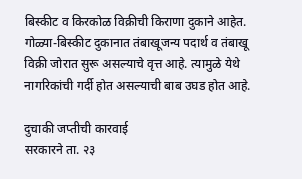बिस्कीट व किरकोळ विक्रीची किराणा दुकाने आहेत. गोळ्या-बिस्कीट दुकानात तंबाखूजन्य पदार्थ व तंबाखू विक्री जोरात सुरू असल्याचे वृत्त आहे. त्यामुळे येथे नागरिकांची गर्दी होत असल्याची बाब उघड होत आहे.

दुचाकी जप्तीची कारवाई
सरकारने ता. २३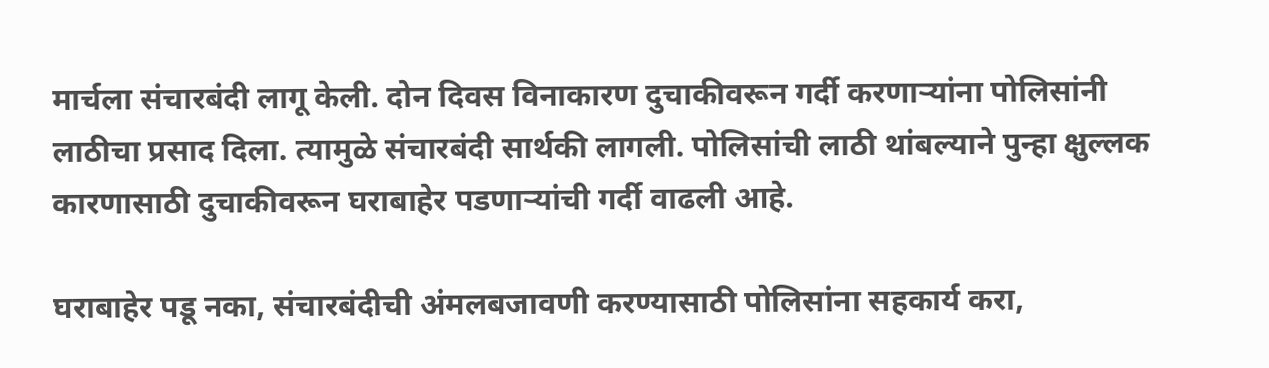मार्चला संचारबंदी लागू केली. दोन दिवस विनाकारण दुचाकीवरून गर्दी करणाऱ्यांना पोलिसांनी लाठीचा प्रसाद दिला. त्यामुळे संचारबंदी सार्थकी लागली. पोलिसांची लाठी थांबल्याने पुन्हा क्षुल्लक कारणासाठी दुचाकीवरून घराबाहेर पडणाऱ्यांची गर्दी वाढली आहे.

घराबाहेर पडू नका, संचारबंदीची अंमलबजावणी करण्यासाठी पोलिसांना सहकार्य करा,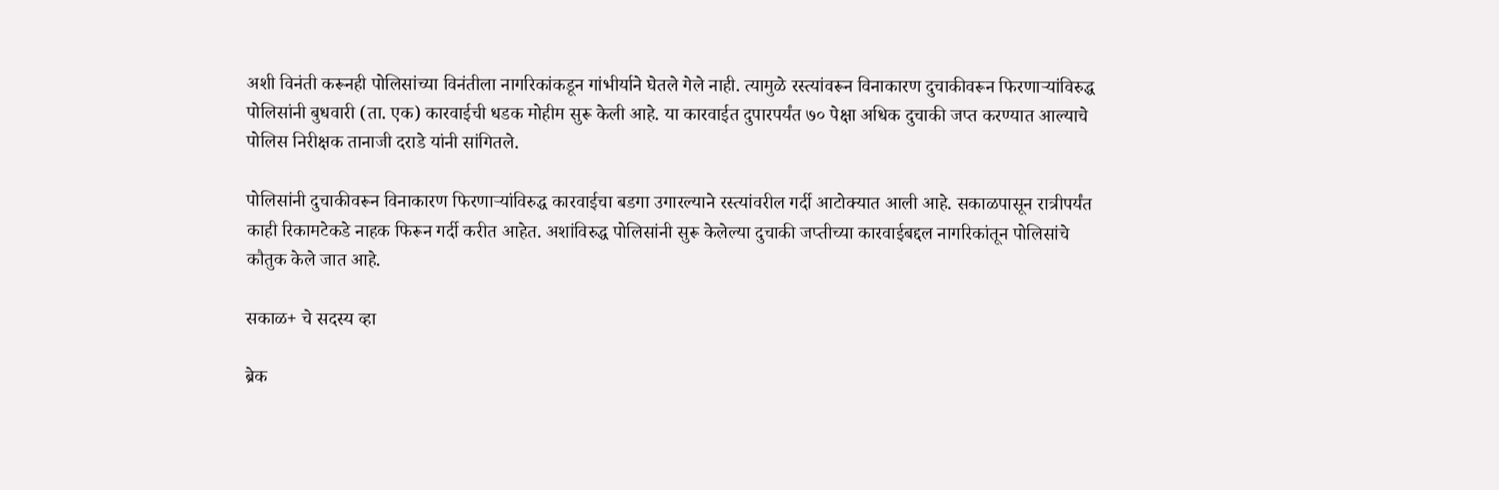अशी विनंती करूनही पोलिसांच्या विनंतीला नागरिकांकडून गांभीर्याने घेतले गेले नाही. त्यामुळे रस्त्यांवरून विनाकारण दुचाकीवरून फिरणाऱ्यांविरुद्ध पोलिसांनी बुधवारी (ता. एक) कारवाईची धडक मोहीम सुरू केली आहे. या कारवाईत दुपारपर्यंत ७० पेक्षा अधिक दुचाकी जप्त करण्यात आल्याचे पोलिस निरीक्षक तानाजी दराडे यांनी सांगितले.

पोलिसांनी दुचाकीवरून विनाकारण फिरणाऱ्यांविरुद्ध कारवाईचा बडगा उगारल्याने रस्त्यांवरील गर्दी आटोक्यात आली आहे. सकाळपासून रात्रीपर्यंत काही रिकामटेकडे नाहक फिरून गर्दी करीत आहेत. अशांविरुद्ध पोलिसांनी सुरू केलेल्या दुचाकी जप्तीच्या कारवाईबद्दल नागरिकांतून पोलिसांचे कौतुक केले जात आहे.

सकाळ+ चे सदस्य व्हा

ब्रेक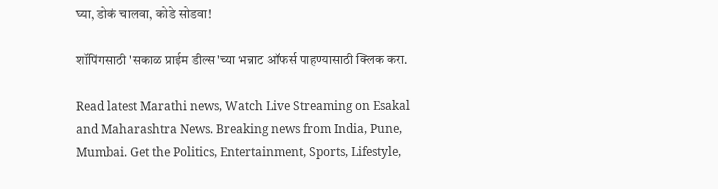घ्या, डोकं चालवा, कोडे सोडवा!

शॉपिंगसाठी 'सकाळ प्राईम डील्स'च्या भन्नाट ऑफर्स पाहण्यासाठी क्लिक करा.

Read latest Marathi news, Watch Live Streaming on Esakal and Maharashtra News. Breaking news from India, Pune, Mumbai. Get the Politics, Entertainment, Sports, Lifestyle,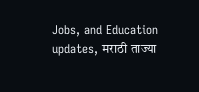Jobs, and Education updates, मराठी ताज्या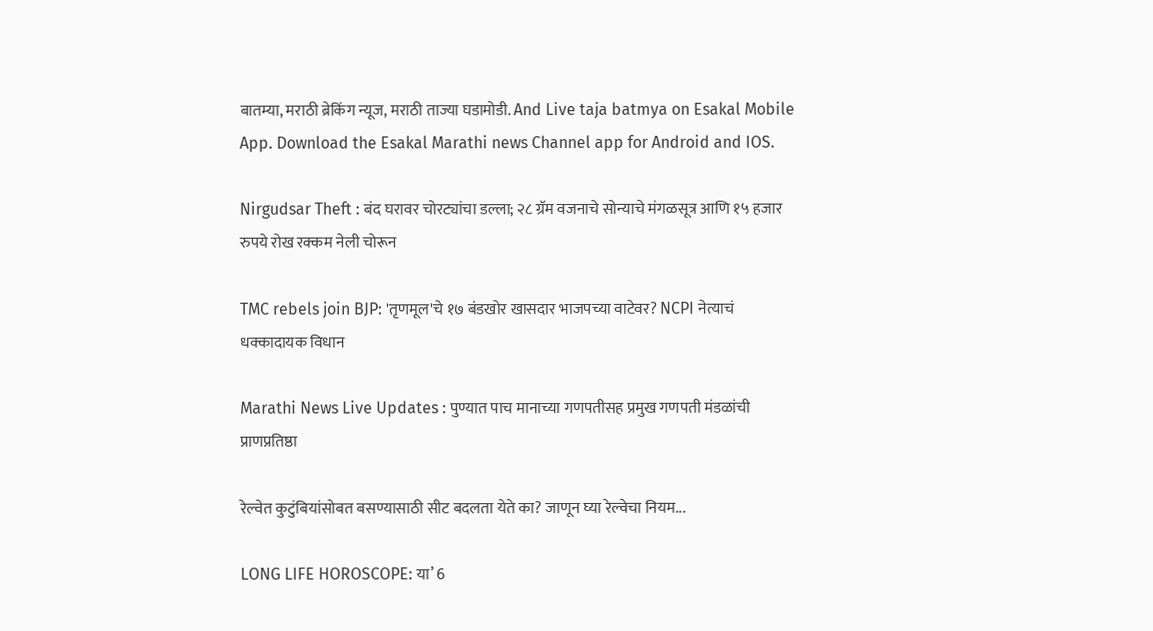बातम्या, मराठी ब्रेकिंग न्यूज, मराठी ताज्या घडामोडी. And Live taja batmya on Esakal Mobile App. Download the Esakal Marathi news Channel app for Android and IOS.

Nirgudsar Theft : बंद घरावर चोरट्यांचा डल्ला; २८ ग्रॅम वजनाचे सोन्याचे मंगळसूत्र आणि १५ हजार रुपये रोख रक्कम नेली चोरून

TMC rebels join BJP: 'तृणमूल'चे १७ बंडखोर खासदार भाजपच्या वाटेवर? NCPI नेत्याचं धक्कादायक विधान

Marathi News Live Updates : पुण्यात पाच मानाच्या गणपतीसह प्रमुख गणपती मंडळांची प्राणप्रतिष्ठा

रेल्वेत कुटुंबियांसोबत बसण्यासाठी सीट बदलता येते का? जाणून घ्या रेल्वेचा नियम...

LONG LIFE HOROSCOPE: या’ 6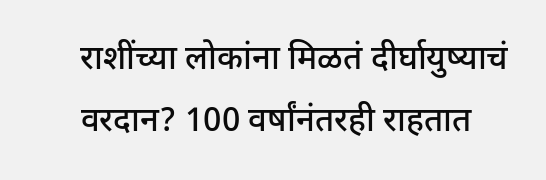राशींच्या लोकांना मिळतं दीर्घायुष्याचं वरदान? 100 वर्षांनंतरही राहतात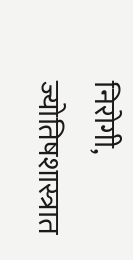निरोगी, ज्योतिषशास्त्रात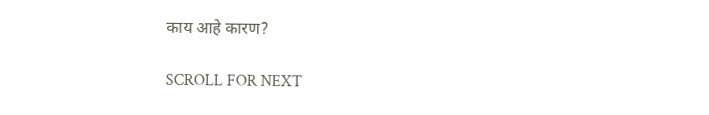काय आहे कारण?

SCROLL FOR NEXT